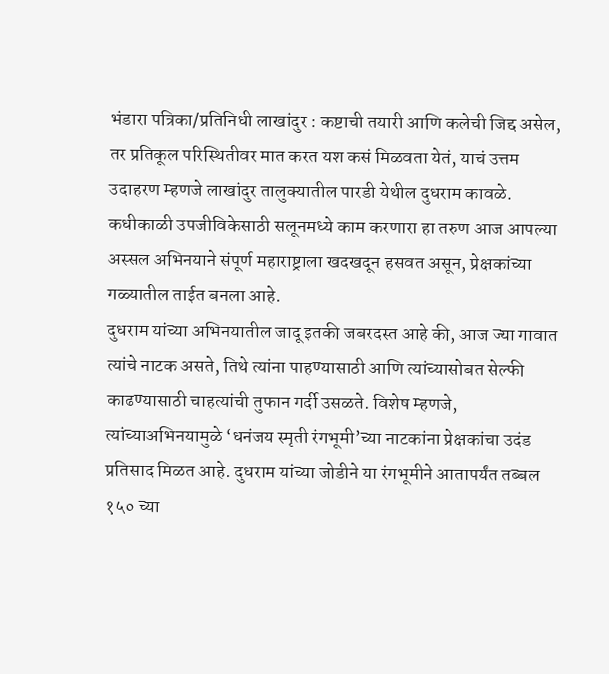भंडारा पत्रिका/प्रतिनिधी लाखांदुर : कष्टाची तयारी आणि कलेची जिद्द असेल, तर प्रतिकूल परिस्थितीवर मात करत यश कसं मिळवता येतं, याचं उत्तम उदाहरण म्हणजे लाखांदुर तालुक्यातील पारडी येथील दुधराम कावळे. कधीकाळी उपजीविकेसाठी सलूनमध्ये काम करणारा हा तरुण आज आपल्या अस्सल अभिनयाने संपूर्ण महाराष्ट्राला खदखदून हसवत असून, प्रेक्षकांच्या गळ्यातील ताईत बनला आहे.
दुधराम यांच्या अभिनयातील जादू इतकी जबरदस्त आहे की, आज ज्या गावात त्यांचे नाटक असते, तिथे त्यांना पाहण्यासाठी आणि त्यांच्यासोबत सेल्फी काढण्यासाठी चाहत्यांची तुफान गर्दी उसळते. विशेष म्हणजे, त्यांच्याअभिनयामुळे ‘धनंजय स्मृती रंगभूमी’च्या नाटकांना प्रेक्षकांचा उदंड प्रतिसाद मिळत आहे. दुधराम यांच्या जोडीने या रंगभूमीने आतापर्यंत तब्बल १५० च्या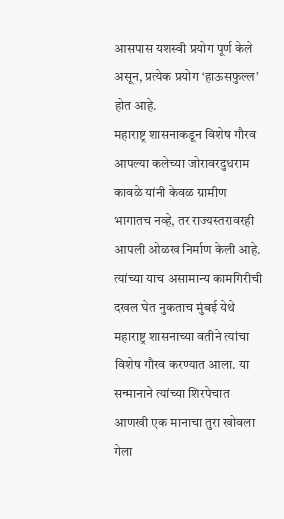आसपास यशस्वी प्रयोग पूर्ण केले असून, प्रत्येक प्रयोग ‘हाऊसफुल्ल’ होत आहे.
महाराष्ट्र शासनाकडून विशेष गौरव
आपल्या कलेच्या जोरावरदुधराम कावळे यांनी केवळ ग्रामीण भागातच नव्हे, तर राज्यस्तरावरही आपली ओळख निर्माण केली आहे. त्यांच्या याच असामान्य कामगिरीची दखल घेत नुकताच मुंबई येथे महाराष्ट्र शासनाच्या वतीने त्यांचा विशेष गौरव करण्यात आला. या सन्मानाने त्यांच्या शिरपेचात आणखी एक मानाचा तुरा खोवला गेला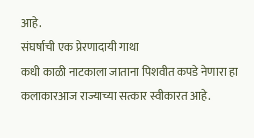आहे.
संघर्षाची एक प्रेरणादायी गाथा
कधी काळी नाटकाला जाताना पिशवीत कपडे नेणारा हा कलाकारआज राज्याच्या सत्कार स्वीकारत आहे.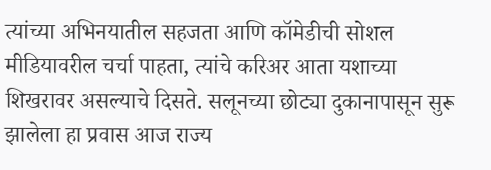त्यांच्या अभिनयातील सहजता आणि कॉमेडीची सोशल मीडियावरील चर्चा पाहता, त्यांचे करिअर आता यशाच्या शिखरावर असल्याचे दिसते. सलूनच्या छोट्या दुकानापासून सुरू झालेला हा प्रवास आज राज्य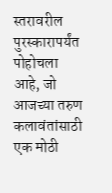स्तरावरील पुरस्कारापर्यंत पोहोचला आहे, जो आजच्या तरुण कलावंतांसाठी एक मोठी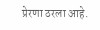प्रेरणा ठरला आहे.